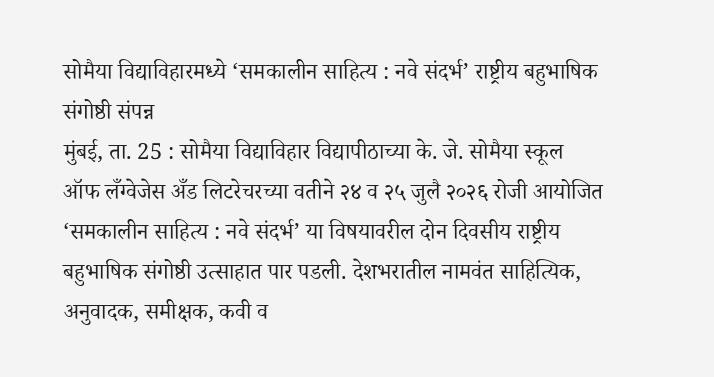सोमैया विद्याविहारमध्ये ‘समकालीन साहित्य : नवे संदर्भ’ राष्ट्रीय बहुभाषिक संगोष्ठी संपन्न
मुंबई, ता. 25 : सोमैया विद्याविहार विद्यापीठाच्या के. जे. सोमैया स्कूल ऑफ लँग्वेजेस अँड लिटरेचरच्या वतीने २४ व २५ जुलै २०२६ रोजी आयोजित ‘समकालीन साहित्य : नवे संदर्भ’ या विषयावरील दोन दिवसीय राष्ट्रीय बहुभाषिक संगोष्ठी उत्साहात पार पडली. देशभरातील नामवंत साहित्यिक, अनुवादक, समीक्षक, कवी व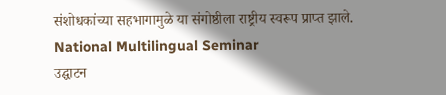संशोधकांच्या सहभागामुळे या संगोष्ठीला राष्ट्रीय स्वरूप प्राप्त झाले. National Multilingual Seminar
उद्घाटन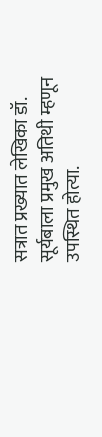सत्रात प्रख्यात लेखिका डॉ. सूर्यबाला प्रमुख अतिथी म्हणून उपस्थित होत्या.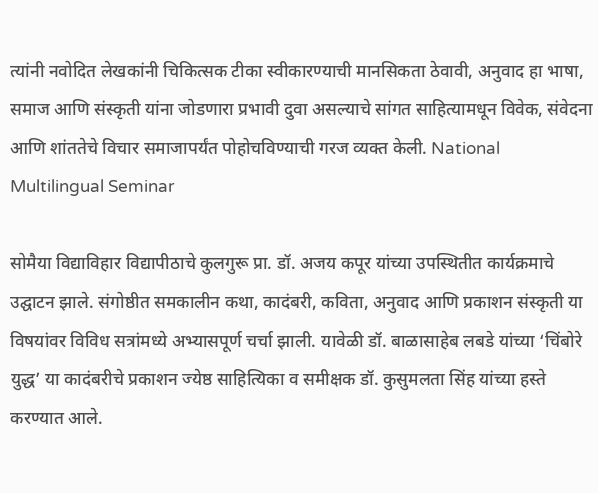त्यांनी नवोदित लेखकांनी चिकित्सक टीका स्वीकारण्याची मानसिकता ठेवावी, अनुवाद हा भाषा, समाज आणि संस्कृती यांना जोडणारा प्रभावी दुवा असल्याचे सांगत साहित्यामधून विवेक, संवेदना आणि शांततेचे विचार समाजापर्यंत पोहोचविण्याची गरज व्यक्त केली. National Multilingual Seminar

सोमैया विद्याविहार विद्यापीठाचे कुलगुरू प्रा. डॉ. अजय कपूर यांच्या उपस्थितीत कार्यक्रमाचे उद्घाटन झाले. संगोष्ठीत समकालीन कथा, कादंबरी, कविता, अनुवाद आणि प्रकाशन संस्कृती या विषयांवर विविध सत्रांमध्ये अभ्यासपूर्ण चर्चा झाली. यावेळी डॉ. बाळासाहेब लबडे यांच्या ‘चिंबोरे युद्ध’ या कादंबरीचे प्रकाशन ज्येष्ठ साहित्यिका व समीक्षक डॉ. कुसुमलता सिंह यांच्या हस्ते करण्यात आले.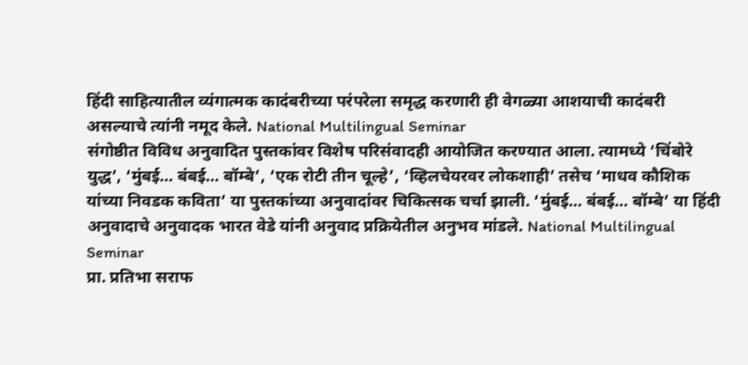हिंदी साहित्यातील व्यंगात्मक कादंबरीच्या परंपरेला समृद्ध करणारी ही वेगळ्या आशयाची कादंबरी असल्याचे त्यांनी नमूद केले. National Multilingual Seminar
संगोष्ठीत विविध अनुवादित पुस्तकांवर विशेष परिसंवादही आयोजित करण्यात आला. त्यामध्ये ‘चिंबोरे युद्ध’, ‘मुंबई… बंबई… बॉम्बे’, ‘एक रोटी तीन चूल्हे’, ‘व्हिलचेयरवर लोकशाही’ तसेच ‘माधव कौशिक यांच्या निवडक कविता’ या पुस्तकांच्या अनुवादांवर चिकित्सक चर्चा झाली. ‘मुंबई… बंबई… बॉम्बे’ या हिंदी अनुवादाचे अनुवादक भारत वेडे यांनी अनुवाद प्रक्रियेतील अनुभव मांडले. National Multilingual Seminar
प्रा. प्रतिभा सराफ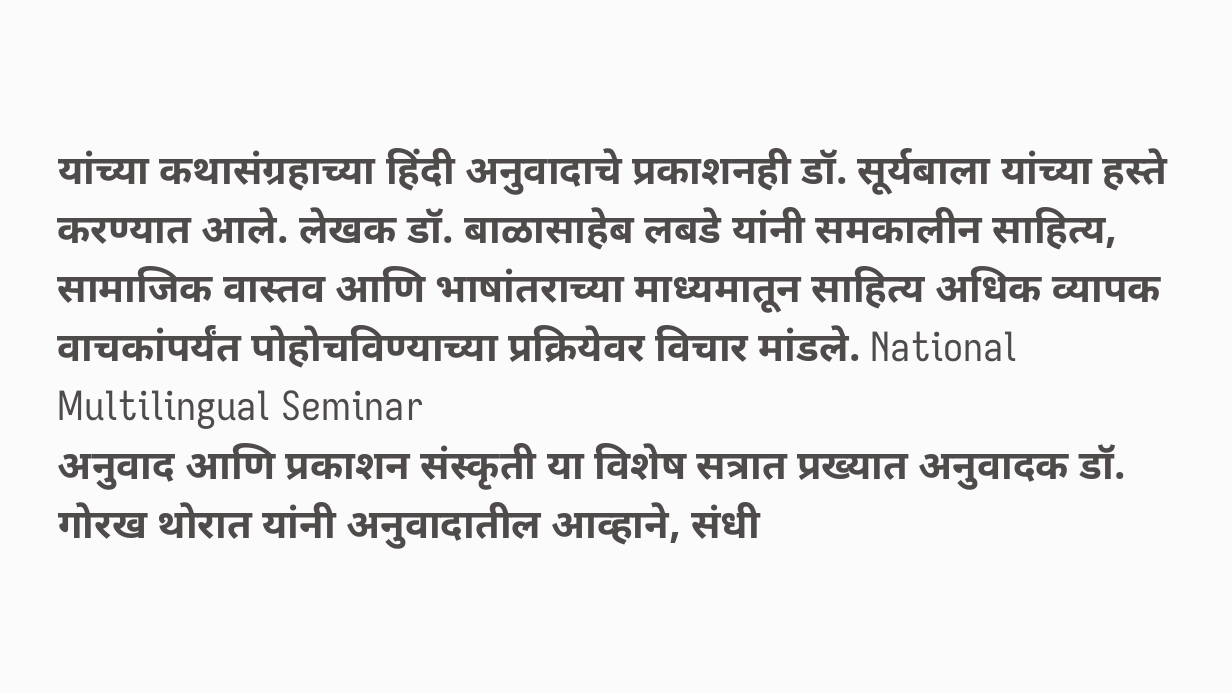यांच्या कथासंग्रहाच्या हिंदी अनुवादाचे प्रकाशनही डॉ. सूर्यबाला यांच्या हस्ते करण्यात आले. लेखक डॉ. बाळासाहेब लबडे यांनी समकालीन साहित्य, सामाजिक वास्तव आणि भाषांतराच्या माध्यमातून साहित्य अधिक व्यापक वाचकांपर्यंत पोहोचविण्याच्या प्रक्रियेवर विचार मांडले. National Multilingual Seminar
अनुवाद आणि प्रकाशन संस्कृती या विशेष सत्रात प्रख्यात अनुवादक डॉ. गोरख थोरात यांनी अनुवादातील आव्हाने, संधी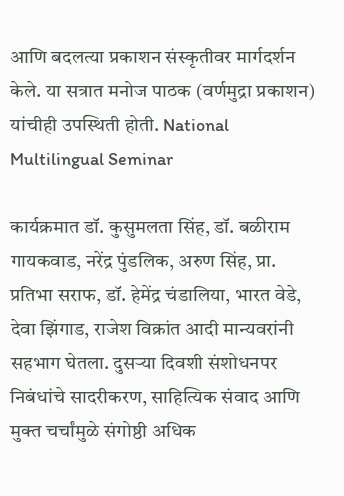आणि बदलत्या प्रकाशन संस्कृतीवर मार्गदर्शन केले. या सत्रात मनोज पाठक (वर्णमुद्रा प्रकाशन) यांचीही उपस्थिती होती. National Multilingual Seminar

कार्यक्रमात डॉ. कुसुमलता सिंह, डॉ. बळीराम गायकवाड, नरेंद्र पुंडलिक, अरुण सिंह, प्रा. प्रतिभा सराफ, डॉ. हेमेंद्र चंडालिया, भारत वेडे, देवा झिंगाड, राजेश विक्रांत आदी मान्यवरांनी सहभाग घेतला. दुसऱ्या दिवशी संशोधनपर निबंधांचे सादरीकरण, साहित्यिक संवाद आणि मुक्त चर्चांमुळे संगोष्ठी अधिक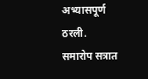अभ्यासपूर्ण ठरली.
समारोप सत्रात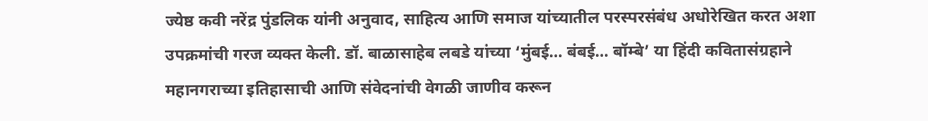ज्येष्ठ कवी नरेंद्र पुंडलिक यांनी अनुवाद, साहित्य आणि समाज यांच्यातील परस्परसंबंध अधोरेखित करत अशा उपक्रमांची गरज व्यक्त केली. डॉ. बाळासाहेब लबडे यांच्या ‘मुंबई… बंबई… बॉम्बे’ या हिंदी कवितासंग्रहाने महानगराच्या इतिहासाची आणि संवेदनांची वेगळी जाणीव करून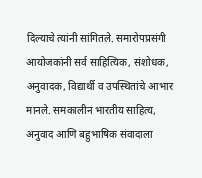दिल्याचे त्यांनी सांगितले. समारोपप्रसंगी आयोजकांनी सर्व साहित्यिक, संशोधक, अनुवादक, विद्यार्थी व उपस्थितांचे आभार मानले. समकालीन भारतीय साहित्य, अनुवाद आणि बहुभाषिक संवादाला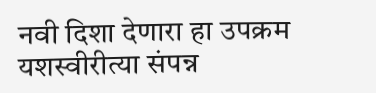नवी दिशा देणारा हा उपक्रम यशस्वीरीत्या संपन्न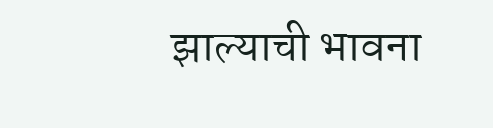झाल्याची भावना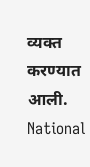व्यक्त करण्यात आली. National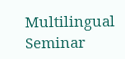Multilingual Seminar